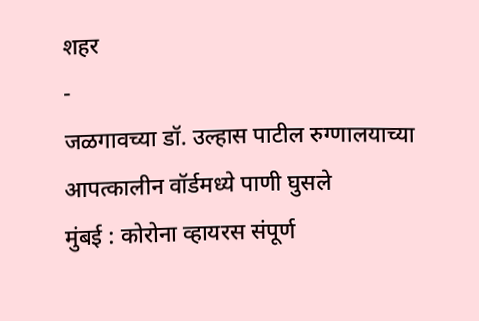शहर
-
जळगावच्या डॉ. उल्हास पाटील रुग्णालयाच्या आपत्कालीन वॉर्डमध्ये पाणी घुसले
मुंबई : कोरोना व्हायरस संपूर्ण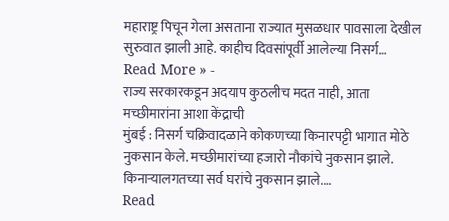महाराष्ट्र पिचून गेला असताना राज्यात मुसळधार पावसाला देखील सुरुवात झाली आहे. काहीच दिवसांपूर्वी आलेल्या निसर्ग…
Read More » -
राज्य सरकारकडून अदयाप कुठलीच मदत नाही, आता मच्छीमारांना आशा केंद्राची
मुंबई : निसर्ग चक्रिवादळाने कोकणच्या किनारपट्टी भागात मोठे नुकसान केले. मच्छीमारांच्या हजारो नौकांचे नुकसान झाले. किनाऱ्यालगतच्या सर्व घरांचे नुकसान झाले.…
Read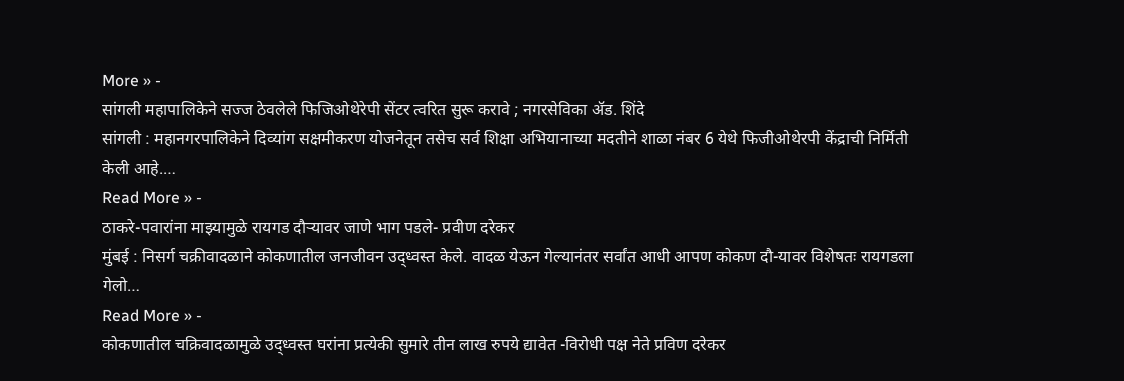More » -
सांगली महापालिकेने सज्ज ठेवलेले फिजिओथेरेपी सेंटर त्वरित सुरू करावे ; नगरसेविका ॲड. शिंदे
सांगली : महानगरपालिकेने दिव्यांग सक्षमीकरण योजनेतून तसेच सर्व शिक्षा अभियानाच्या मदतीने शाळा नंबर 6 येथे फिजीओथेरपी केंद्राची निर्मिती केली आहे.…
Read More » -
ठाकरे-पवारांना माझ्यामुळे रायगड दौऱ्यावर जाणे भाग पडले- प्रवीण दरेकर
मुंबई : निसर्ग चक्रीवादळाने कोकणातील जनजीवन उद्ध्वस्त केले. वादळ येऊन गेल्यानंतर सर्वांत आधी आपण कोकण दौ-यावर विशेषतः रायगडला गेलो…
Read More » -
कोकणातील चक्रिवादळामुळे उद्ध्वस्त घरांना प्रत्येकी सुमारे तीन लाख रुपये द्यावेत -विरोधी पक्ष नेते प्रविण दरेकर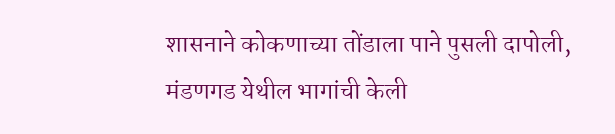शासनाने कोकणाच्या तोंडाला पाने पुसली दापोली, मंडणगड येथील भागांची केली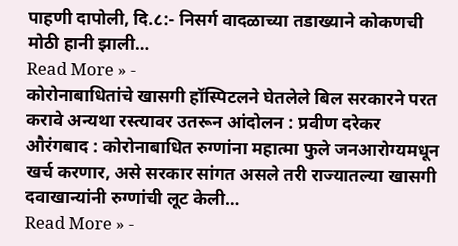पाहणी दापोली, दि.८:- निसर्ग वादळाच्या तडाख्याने कोकणची मोठी हानी झाली…
Read More » -
कोरोनाबाधितांचे खासगी हॉस्पिटलने घेतलेले बिल सरकारने परत करावे अन्यथा रस्त्यावर उतरून आंदोलन : प्रवीण दरेकर
औरंगबाद : कोरोनाबाधित रुग्णांना महात्मा फुले जनआरोग्यमधून खर्च करणार, असे सरकार सांगत असले तरी राज्यातल्या खासगी दवाखान्यांनी रुग्णांची लूट केली…
Read More » -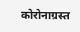कोरोनाग्रस्त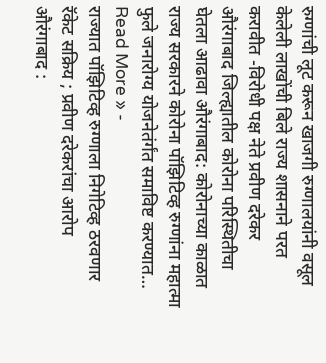रुग्णांची लूट करून खाजगी रुग्णालयांनी वसूल केलेली लाखोंची बिले राज्य शासनाने परत करावीत -विरोधी पक्ष नेते प्रवीण दरेकर
औरंगाबाद जिल्ह्यातील कोरोना परिस्थितीचा घेतला आढावा औरंगाबाद: कोरोनाच्या काळात राज्य सरकारने कोरोना पॉझिटिव्ह रुग्णांना महात्मा फुले जनारोग्य योजनेतंर्गंत समाविष्ट करण्यात…
Read More » -
राज्यात पॉझिटिव्ह रुग्णाला निगेटिव्ह ठरवणार रॅकेट सक्रिय ; प्रवीण दरेकरांचा आरोप
औरंगाबाद :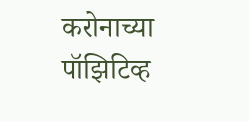करोनाच्या पॉझिटिव्ह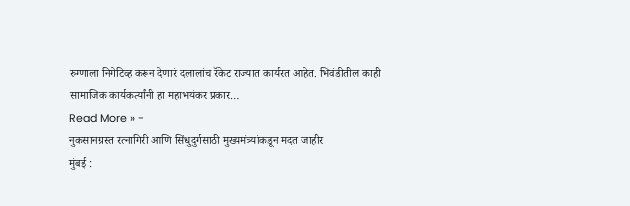रुग्णाला निगेटिव्ह करून देणारं दलालांच रॅकेट राज्यात कार्यरत आहेत. भिवंडीतील काही सामाजिक कार्यकर्त्यांनी हा महाभयंकर प्रकार…
Read More » -
नुकसानग्रस्त रत्नागिरी आणि सिंधुदुर्गसाठी मुख्यमंत्र्यांकडून मदत जाहीर
मुंबई :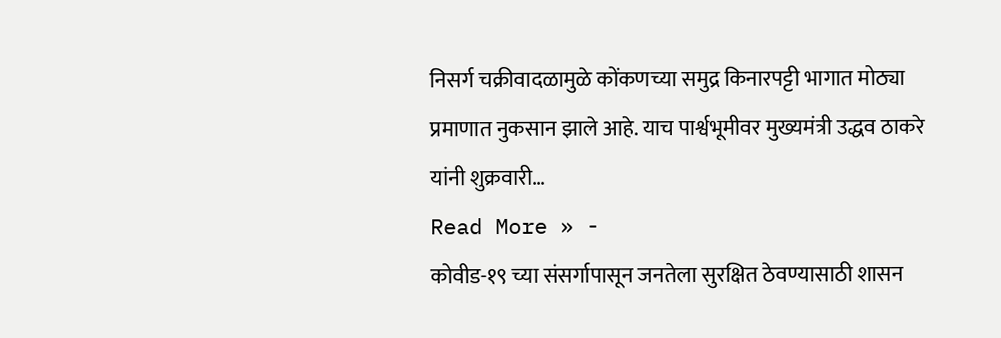निसर्ग चक्रीवादळामुळे कोंकणच्या समुद्र किनारपट्टी भागात मोठ्या प्रमाणात नुकसान झाले आहे. याच पार्श्वभूमीवर मुख्यमंत्री उद्धव ठाकरे यांनी शुक्रवारी…
Read More » -
कोवीड-१९ च्या संसर्गापासून जनतेला सुरक्षित ठेवण्यासाठी शासन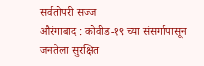सर्वतोपरी सज्ज
औरंगाबाद : कोवीड-१९ च्या संसर्गापासून जनतेला सुरक्षित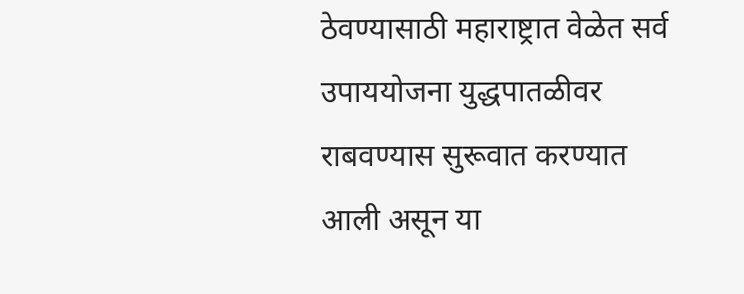ठेवण्यासाठी महाराष्ट्रात वेळेत सर्व उपाययोजना युद्धपातळीवर राबवण्यास सुरूवात करण्यात आली असून या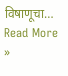विषाणूचा…
Read More »